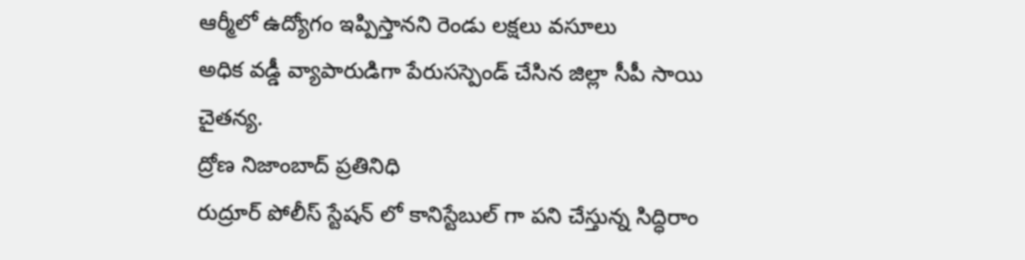ఆర్మీలో ఉద్యోగం ఇప్పిస్తానని రెండు లక్షలు వసూలు
అధిక వడ్డీ వ్యాపారుడిగా పేరుసస్పెండ్ చేసిన జిల్లా సీపీ సాయి చైతన్య.
ద్రోణ నిజాంబాద్ ప్రతినిధి
రుద్రూర్ పోలీస్ స్టేషన్ లో కానిస్టేబుల్ గా పని చేస్తున్న సిద్ధిరాం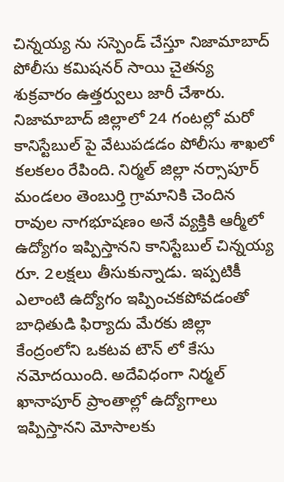చిన్నయ్య ను సస్పెండ్ చేస్తూ నిజామాబాద్ పోలీసు కమిషనర్ సాయి చైతన్య శుక్రవారం ఉత్తర్వులు జారీ చేశారు. నిజామాబాద్ జిల్లాలో 24 గంటల్లో మరో కానిస్టేబుల్ పై వేటుపడడం పోలీసు శాఖలో కలకలం రేపింది. నిర్మల్ జిల్లా నర్సాపూర్ మండలం తెంబుర్తి గ్రామానికి చెందిన రావుల నాగభూషణం అనే వ్యక్తికి ఆర్మీలో ఉద్యోగం ఇప్పిస్తానని కానిస్టేబుల్ చిన్నయ్య రూ. 2లక్షలు తీసుకున్నాడు. ఇప్పటికీ ఎలాంటి ఉద్యోగం ఇప్పించకపోవడంతో బాధితుడి ఫిర్యాదు మేరకు జిల్లా కేంద్రంలోని ఒకటవ టౌన్ లో కేసు నమోదయింది. అదేవిధంగా నిర్మల్ ఖానాపూర్ ప్రాంతాల్లో ఉద్యోగాలు ఇప్పిస్తానని మోసాలకు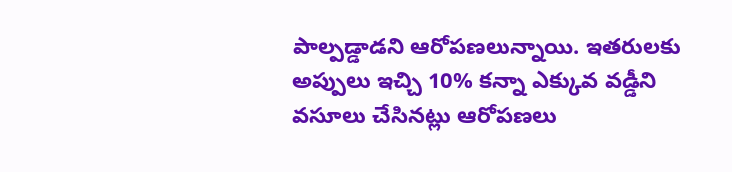పాల్పడ్డాడని ఆరోపణలున్నాయి. ఇతరులకు అప్పులు ఇచ్చి 10% కన్నా ఎక్కువ వడ్డీని వసూలు చేసినట్లు ఆరోపణలు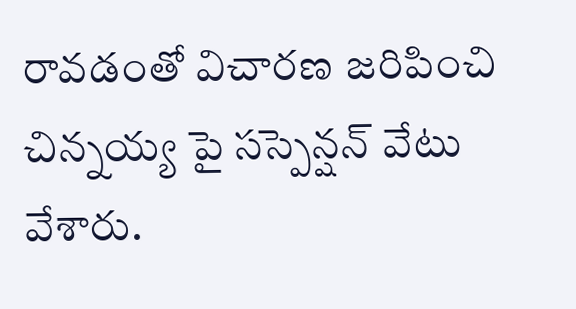రావడంతో విచారణ జరిపించి చిన్నయ్య పై సస్పెన్షన్ వేటు వేశారు.